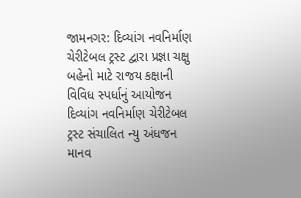જામનગર: દિવ્યાંગ નવનિર્માણ ચેરીટેબલ ટ્રસ્ટ દ્વારા પ્રજ્ઞા ચક્ષુ બહેનો માટે રાજય કક્ષાની વિવિધ સ્પર્ધાનું આયોજન
દિવ્યાંગ નવનિર્માણ ચેરીટેબલ ટ્રસ્ટ સંચાલિત ન્યુ અંધજન માનવ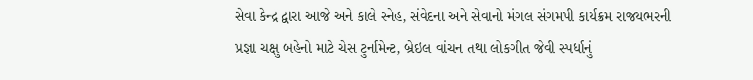સેવા કેન્દ્ર દ્વારા આજે અને કાલે સ્નેહ, સંવેદના અને સેવાનો મંગલ સંગમપી કાર્યક્રમ રાજયભરની પ્રજ્ઞા ચક્ષુ બહેનો માટે ચેસ ટુર્નામેન્ટ, બ્રેઇલ વાંચન તથા લોકગીત જેવી સ્પર્ધાનું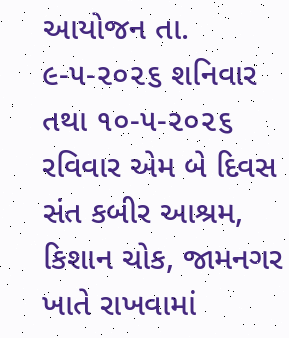આયોજન તા. ૯-૫-૨૦૨૬ શનિવાર તથા ૧૦-૫-૨૦૨૬ રવિવાર એમ બે દિવસ સંત કબીર આશ્રમ, કિશાન ચોક, જામનગર ખાતે રાખવામાં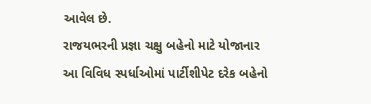આવેલ છે.
રાજયભરની પ્રજ્ઞા ચક્ષુ બહેનો માટે યોજાનાર આ વિવિધ સ્પર્ધાઓમાં પાર્ટીશીપેટ દરેક બહેનો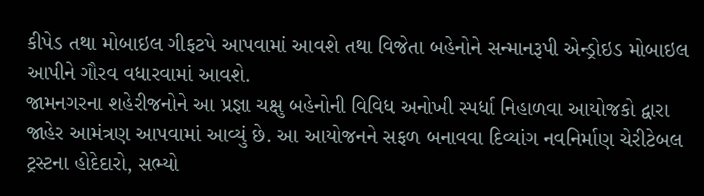કીપેડ તથા મોબાઇલ ગીફટપે આપવામાં આવશે તથા વિજેતા બહેનોને સન્માનરૂપી એન્ડ્રોઇડ મોબાઇલ આપીને ગૌરવ વધારવામાં આવશે.
જામનગરના શહેરીજનોને આ પ્રજ્ઞા ચક્ષુ બહેનોની વિવિધ અનોખી સ્પર્ધા નિહાળવા આયોજકો દ્વારા જાહેર આમંત્રણ આપવામાં આવ્યું છે. આ આયોજનને સફળ બનાવવા દિવ્યાંગ નવનિર્માણ ચેરીટેબલ ટ્રસ્ટના હોદેદારો, સભ્યો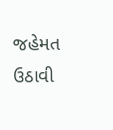જહેમત ઉઠાવી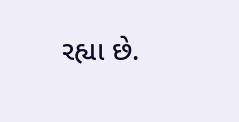રહ્યા છે.